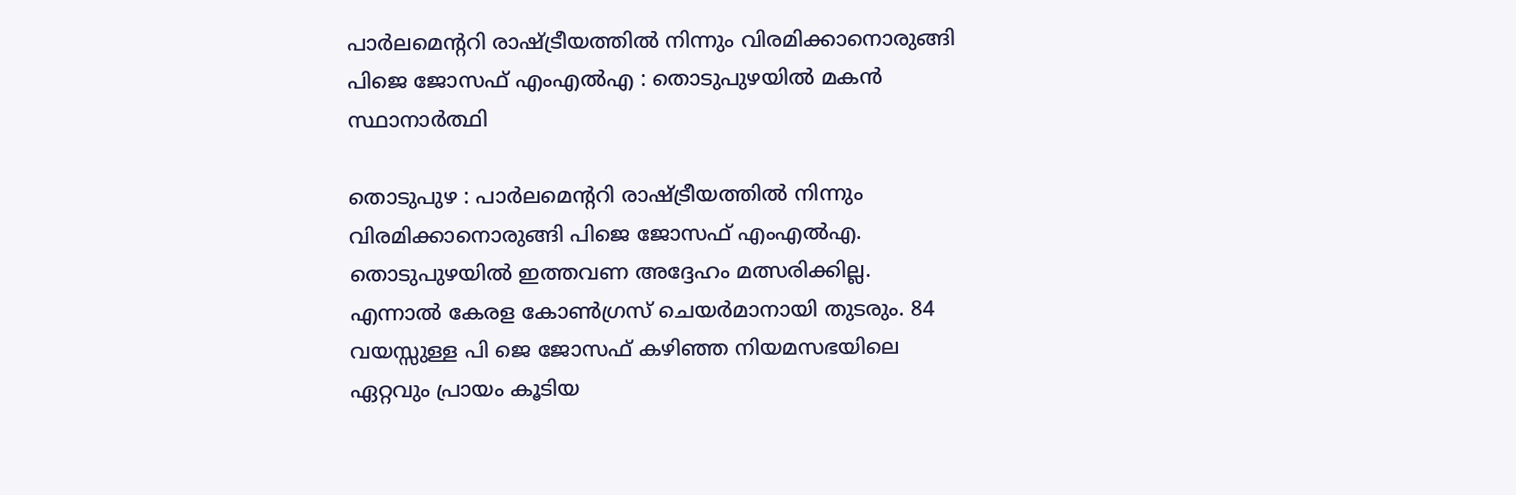പാർലമെന്ററി രാഷ്ട്രീയത്തിൽ നിന്നും വിരമിക്കാനൊരുങ്ങി പിജെ ജോസഫ് എംഎൽഎ : തൊടുപുഴയിൽ മകൻ സ്ഥാനാർത്ഥി

തൊടുപുഴ : പാർലമെന്ററി രാഷ്ട്രീയത്തിൽ നിന്നും വിരമിക്കാനൊരുങ്ങി പിജെ ജോസഫ് എംഎൽഎ. തൊടുപുഴയിൽ ഇത്തവണ അദ്ദേഹം മത്സരിക്കില്ല.
എന്നാൽ കേരള കോൺഗ്രസ് ചെയർമാനായി തുടരും. 84 വയസ്സുള്ള പി ജെ ജോസഫ് കഴിഞ്ഞ നിയമസഭയിലെ ഏറ്റവും പ്രായം കൂടിയ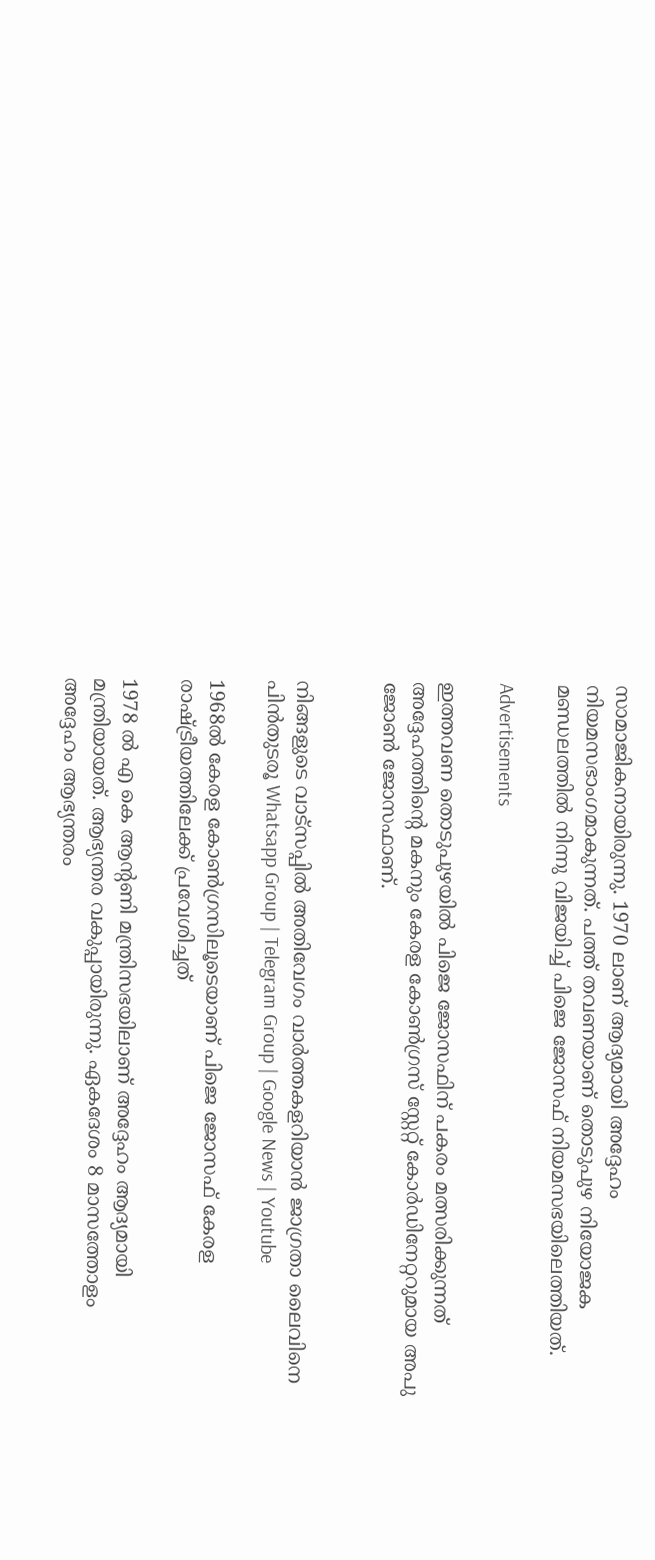സാമാജികനായിരുന്നു. 1970 ലാണ് ആദ്യമായി അദ്ദേഹം നിയമസഭാംഗമാകുന്നത്. പത്ത് തവണയാണ് തൊടുപുഴ നിയോജക മണ്ഡലത്തിൽ നിന്നു വിജയിച്ച് പിജെ ജോസഫ് നിയമസഭയിലെത്തിയത്.

Advertisements

ഇത്തവണ തൊടുപുഴയിൽ പിജെ ജോസഫിന് പകരം മത്സരിക്കുന്നത് അദ്ദേഹത്തിൻ്റെ മകനും കേരള കോൺഗ്രസ് സ്റ്റേറ്റ് കോർഡിനേറ്ററുമായ അപു ജോൺ ജോസഫാണ്.


നിങ്ങളുടെ വാട്സപ്പിൽ അതിവേഗം വാർത്തകളറിയാൻ ജാഗ്രതാ ലൈവിനെ പിൻതുടരൂ Whatsapp Group | Telegram Group | Google News | Youtube

1968ൽ കേരള കോൺഗ്രസിലൂടെയാണ് പിജെ ജോസഫ് കേരള രാഷ്ട്രീയത്തിലേക്ക് പ്രവേശിച്ചത്

1978 ൽ എ കെ ആന്റണി മന്ത്രിസഭയിലാണ് അദ്ദേഹം ആദ്യമായി മന്ത്രിയായത്. ആഭ്യന്തര വകുപ്പായിരുന്നു. ഏകദേശം 8 മാസത്തോളം അദ്ദേഹം ആഭ്യന്തരം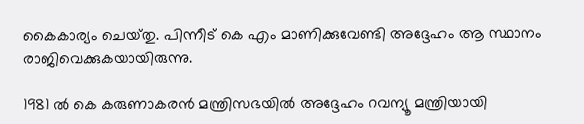കൈകാര്യം ചെയ്‌തു. പിന്നീട് കെ എം മാണിക്കുവേണ്ടി അദ്ദേഹം ആ സ്ഥാനം രാജിവെക്കുകയായിരുന്നു.

1981 ൽ കെ കരുണാകരൻ മന്ത്രിസഭയിൽ അദ്ദേഹം റവന്യൂ മന്ത്രിയായി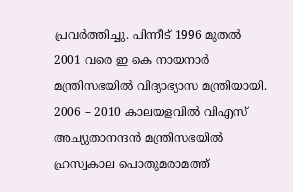പ്രവർത്തിച്ചു. പിന്നീട് 1996 മുതൽ 2001 വരെ ഇ കെ നായനാർ മന്ത്രിസഭയിൽ വിദ്യാഭ്യാസ മന്ത്രിയായി. 2006 – 2010 കാലയളവിൽ വിഎസ് അച്യുതാനന്ദൻ മന്ത്രിസഭയിൽ ഹ്രസ്വകാല പൊതുമരാമത്ത്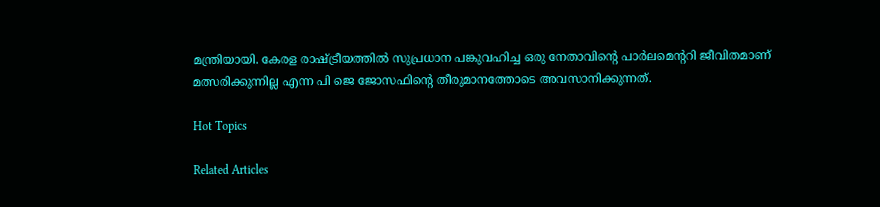മന്ത്രിയായി. കേരള രാഷ്ട്രീയത്തിൽ സുപ്രധാന പങ്കുവഹിച്ച ഒരു നേതാവിന്റെ പാർലമെന്ററി ജീവിതമാണ് മത്സരിക്കുന്നില്ല എന്ന പി ജെ ജോസഫിന്റെ തീരുമാനത്തോടെ അവസാനിക്കുന്നത്.

Hot Topics

Related Articles